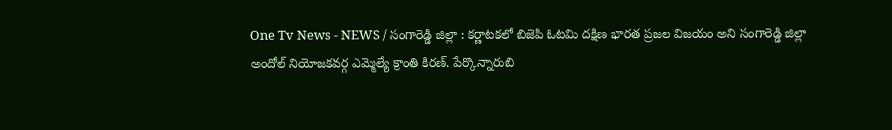One Tv News - NEWS / సంగారెడ్డి జిల్లా : కర్ణాటకలో బిజెపి ఓటమి దక్షిణ భారత ప్రజల విజయం అని సంగారెడ్డి జిల్లా అందోల్ నియోజకవర్గ ఎమ్మెల్యే క్రాంతి కిరణ్. పేర్కొన్నారుబి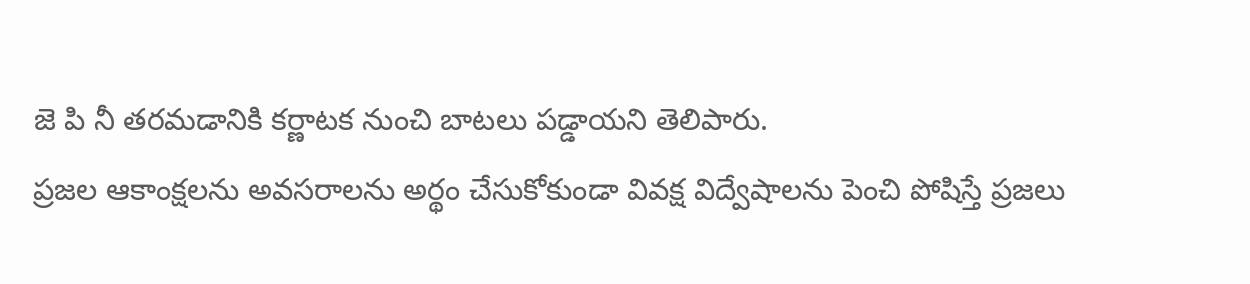జె పి నీ తరమడానికి కర్ణాటక నుంచి బాటలు పడ్డాయని తెలిపారు.
ప్రజల ఆకాంక్షలను అవసరాలను అర్థం చేసుకోకుండా వివక్ష విద్వేషాలను పెంచి పోషిస్తే ప్రజలు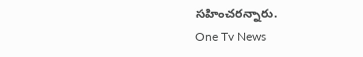సహించరన్నారు.
One Tv News